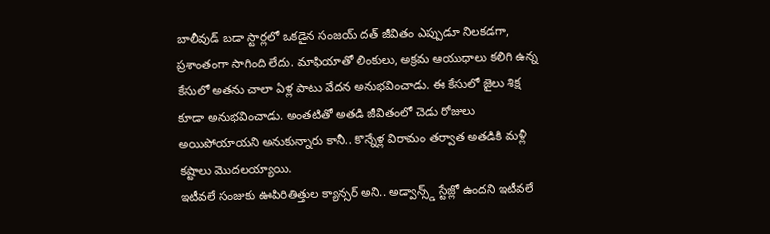బాలీవుడ్ బడా స్టార్లలో ఒకడైన సంజయ్ దత్ జీవితం ఎప్పుడూ నిలకడగా, ప్రశాంతంగా సాగింది లేదు. మాఫియాతో లింకులు, అక్రమ ఆయుధాలు కలిగి ఉన్న కేసులో అతను చాలా ఏళ్ల పాటు వేదన అనుభవించాడు. ఈ కేసులో జైలు శిక్ష కూడా అనుభవించాడు. అంతటితో అతడి జీవితంలో చెడు రోజులు అయిపోయాయని అనుకున్నారు కానీ.. కొన్నేళ్ల విరామం తర్వాత అతడికి మళ్లీ కష్టాలు మొదలయ్యాయి.
ఇటీవలే సంజుకు ఊపిరితిత్తుల క్యాన్సర్ అని.. అడ్వాన్స్డ్ స్టేజ్లో ఉందని ఇటీవలే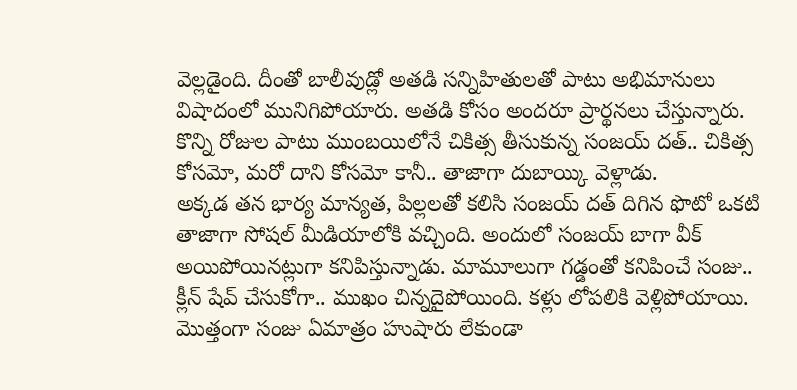వెల్లడైంది. దీంతో బాలీవుడ్లో అతడి సన్నిహితులతో పాటు అభిమానులు విషాదంలో మునిగిపోయారు. అతడి కోసం అందరూ ప్రార్థనలు చేస్తున్నారు. కొన్ని రోజుల పాటు ముంబయిలోనే చికిత్స తీసుకున్న సంజయ్ దత్.. చికిత్స కోసమో, మరో దాని కోసమో కానీ.. తాజాగా దుబాయ్కి వెళ్లాడు.
అక్కడ తన భార్య మాన్యత, పిల్లలతో కలిసి సంజయ్ దత్ దిగిన ఫొటో ఒకటి తాజాగా సోషల్ మీడియాలోకి వచ్చింది. అందులో సంజయ్ బాగా వీక్ అయిపోయినట్లుగా కనిపిస్తున్నాడు. మామూలుగా గడ్డంతో కనిపించే సంజు.. క్లీన్ షేవ్ చేసుకోగా.. ముఖం చిన్నదైపోయింది. కళ్లు లోపలికి వెళ్లిపోయాయి. మొత్తంగా సంజు ఏమాత్రం హుషారు లేకుండా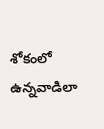శోకంలో ఉన్నవాడిలా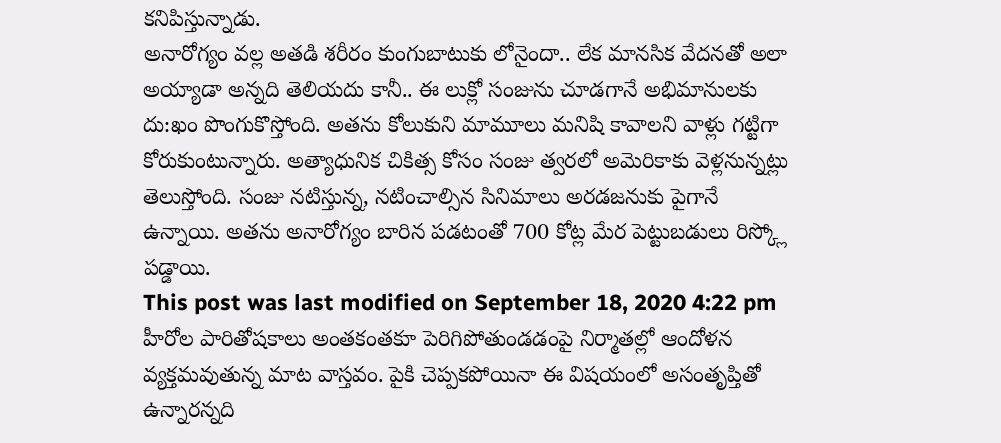కనిపిస్తున్నాడు.
అనారోగ్యం వల్ల అతడి శరీరం కుంగుబాటుకు లోనైందా.. లేక మానసిక వేదనతో అలా అయ్యాడా అన్నది తెలియదు కానీ.. ఈ లుక్లో సంజును చూడగానే అభిమానులకు దు:ఖం పొంగుకొస్తోంది. అతను కోలుకుని మామూలు మనిషి కావాలని వాళ్లు గట్టిగా కోరుకుంటున్నారు. అత్యాధునిక చికిత్స కోసం సంజు త్వరలో అమెరికాకు వెళ్లనున్నట్లు తెలుస్తోంది. సంజు నటిస్తున్న, నటించాల్సిన సినిమాలు అరడజనుకు పైగానే ఉన్నాయి. అతను అనారోగ్యం బారిన పడటంతో 700 కోట్ల మేర పెట్టుబడులు రిస్క్లో పడ్డాయి.
This post was last modified on September 18, 2020 4:22 pm
హీరోల పారితోషకాలు అంతకంతకూ పెరిగిపోతుండడంపై నిర్మాతల్లో ఆందోళన వ్యక్తమవుతున్న మాట వాస్తవం. పైకి చెప్పకపోయినా ఈ విషయంలో అసంతృప్తితో ఉన్నారన్నది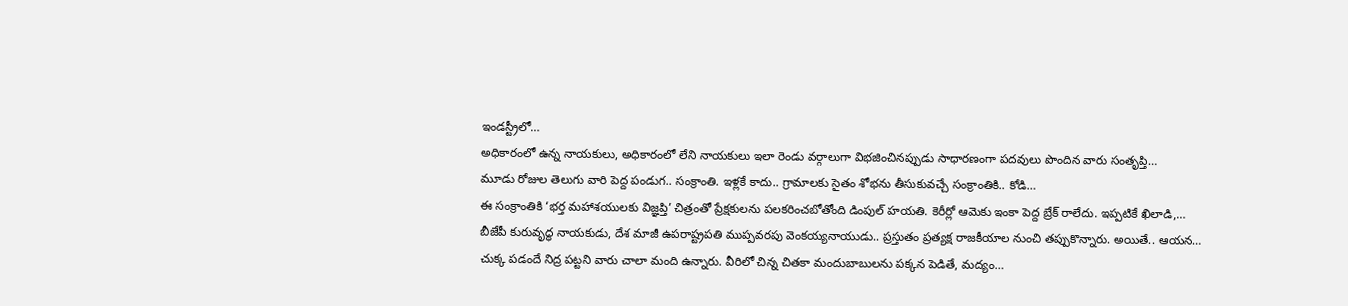ఇండస్ట్రీలో…
అధికారంలో ఉన్న నాయకులు, అధికారంలో లేని నాయకులు ఇలా రెండు వర్గాలుగా విభజించినప్పుడు సాధారణంగా పదవులు పొందిన వారు సంతృప్తి…
మూడు రోజుల తెలుగు వారి పెద్ద పండుగ.. సంక్రాంతి. ఇళ్లకే కాదు.. గ్రామాలకు సైతం శోభను తీసుకువచ్చే సంక్రాంతికి.. కోడి…
ఈ సంక్రాంతికి ‘భర్త మహాశయులకు విజ్ఞప్తి’ చిత్రంతో ప్రేక్షకులను పలకరించబోతోంది డింపుల్ హయతి. కెరీర్లో ఆమెకు ఇంకా పెద్ద బ్రేక్ రాలేదు. ఇప్పటికే ఖిలాడి,…
బీజేపీ కురువృద్ధ నాయకుడు, దేశ మాజీ ఉపరాష్ట్రపతి ముప్పవరపు వెంకయ్యనాయుడు.. ప్రస్తుతం ప్రత్యక్ష రాజకీయాల నుంచి తప్పుకొన్నారు. అయితే.. ఆయన…
చుక్క పడందే నిద్ర పట్టని వారు చాలా మంది ఉన్నారు. వీరిలో చిన్న చితకా మందుబాబులను పక్కన పెడితే, మద్యం…